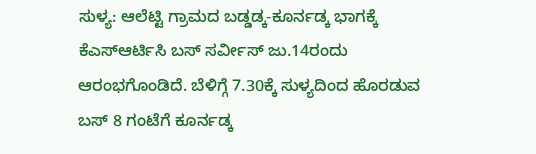ಸುಳ್ಯ: ಆಲೆಟ್ಟಿ ಗ್ರಾಮದ ಬಡ್ಡಡ್ಕ-ಕೂರ್ನಡ್ಕ ಭಾಗಕ್ಕೆ ಕೆಎಸ್ಆರ್ಟಿಸಿ ಬಸ್ ಸರ್ವೀಸ್ ಜು.14ರಂದು ಆರಂಭಗೊಂಡಿದೆ. ಬೆಳಿಗ್ಗೆ 7.30ಕ್ಕೆ ಸುಳ್ಯದಿಂದ ಹೊರಡುವ ಬಸ್ 8 ಗಂಟೆಗೆ ಕೂರ್ನಡ್ಕ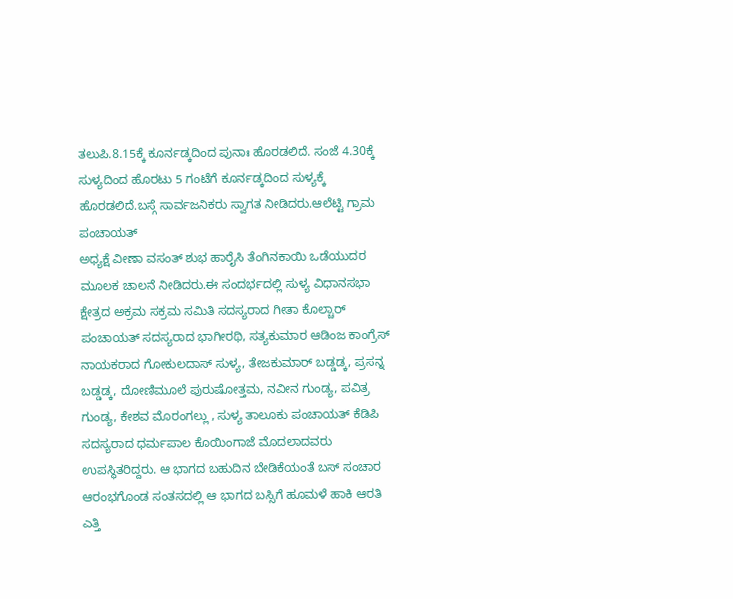ತಲುಪಿ.8.15ಕ್ಕೆ ಕೂರ್ನಡ್ಕದಿಂದ ಪುನಾಃ ಹೊರಡಲಿದೆ. ಸಂಜೆ 4.30ಕ್ಕೆ ಸುಳ್ಯದಿಂದ ಹೊರಟು 5 ಗಂಟೆಗೆ ಕೂರ್ನಡ್ಕದಿಂದ ಸುಳ್ಯಕ್ಕೆ ಹೊರಡಲಿದೆ.ಬಸ್ಗೆ ಸಾರ್ವಜನಿಕರು ಸ್ವಾಗತ ನೀಡಿದರು.ಆಲೆಟ್ಟಿ ಗ್ರಾಮ ಪಂಚಾಯತ್
ಅಧ್ಯಕ್ಷೆ ವೀಣಾ ವಸಂತ್ ಶುಭ ಹಾರೈಸಿ ತೆಂಗಿನಕಾಯಿ ಒಡೆಯುದರ ಮೂಲಕ ಚಾಲನೆ ನೀಡಿದರು.ಈ ಸಂದರ್ಭದಲ್ಲಿ ಸುಳ್ಯ ವಿಧಾನಸಭಾ ಕ್ಷೇತ್ರದ ಅಕ್ರಮ ಸಕ್ರಮ ಸಮಿತಿ ಸದಸ್ಯರಾದ ಗೀತಾ ಕೊಲ್ಚಾರ್ ಪಂಚಾಯತ್ ಸದಸ್ಯರಾದ ಭಾಗೀರಥಿ, ಸತ್ಯಕುಮಾರ ಆಡಿಂಜ ಕಾಂಗ್ರೆಸ್ ನಾಯಕರಾದ ಗೋಕುಲದಾಸ್ ಸುಳ್ಯ, ತೇಜಕುಮಾರ್ ಬಡ್ಡಡ್ಕ, ಪ್ರಸನ್ನ ಬಡ್ಡಡ್ಕ, ದೋಣಿಮೂಲೆ ಪುರುಷೋತ್ತಮ, ನವೀನ ಗುಂಡ್ಯ, ಪವಿತ್ರ ಗುಂಡ್ಯ, ಕೇಶವ ಮೊರಂಗಲ್ಲು , ಸುಳ್ಯ ತಾಲೂಕು ಪಂಚಾಯತ್ ಕೆಡಿಪಿ ಸದಸ್ಯರಾದ ಧರ್ಮಪಾಲ ಕೊಯಿಂಗಾಜೆ ಮೊದಲಾದವರು ಉಪಸ್ಥಿತರಿದ್ದರು. ಆ ಭಾಗದ ಬಹುದಿನ ಬೇಡಿಕೆಯಂತೆ ಬಸ್ ಸಂಚಾರ ಆರಂಭಗೊಂಡ ಸಂತಸದಲ್ಲಿ ಆ ಭಾಗದ ಬಸ್ಸಿಗೆ ಹೂಮಳೆ ಹಾಕಿ ಆರತಿ ಎತ್ತಿ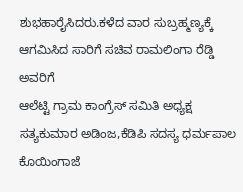ಶುಭಹಾರೈಸಿದರು.ಕಳೆದ ವಾರ ಸುಬ್ರಹ್ಮಣ್ಯಕ್ಕೆ ಆಗಮಿಸಿದ ಸಾರಿಗೆ ಸಚಿವ ರಾಮಲಿಂಗಾ ರೆಡ್ಡಿ ಅವರಿಗೆ
ಆಲೆಟ್ಟಿ ಗ್ರಾಮ ಕಾಂಗ್ರೆಸ್ ಸಮಿತಿ ಅಧ್ಯಕ್ಷ ಸತ್ಯಕುಮಾರ ಅಡಿಂಜ,ಕೆಡಿಪಿ ಸದಸ್ಯ ಧರ್ಮಪಾಲ ಕೊಯಿಂಗಾಜೆ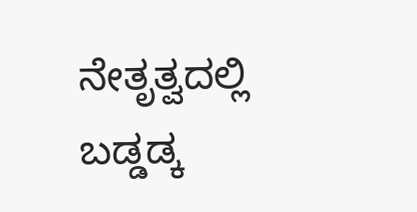ನೇತೃತ್ವದಲ್ಲಿ ಬಡ್ಡಡ್ಕ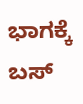ಭಾಗಕ್ಕೆ ಬಸ್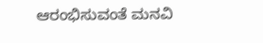ಆರಂಭಿಸುವಂತೆ ಮನವಿ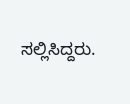ಸಲ್ಲಿಸಿದ್ದರು.